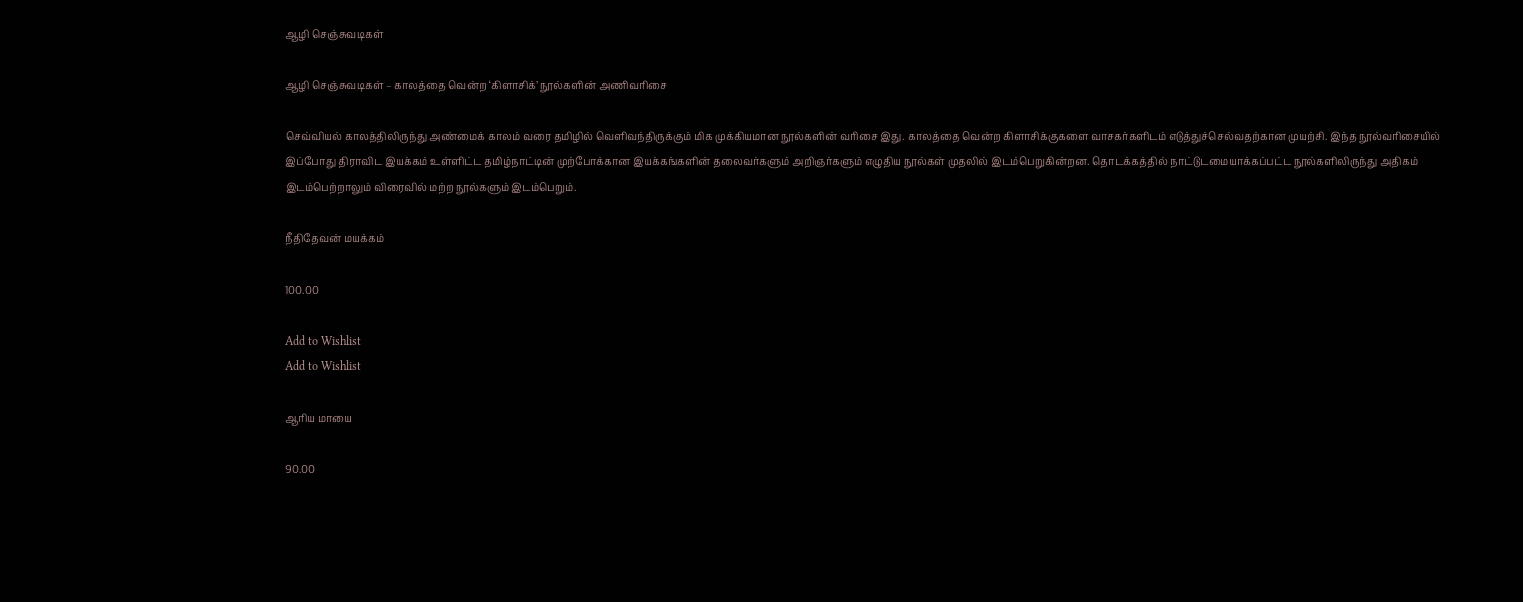ஆழி செஞ்சுவடிகள்

ஆழி செஞ்சுவடிகள் – காலத்தை வென்ற ‘கிளாசிக்’ நூல்களின் அணிவரிசை

செவ்வியல் காலத்திலிருந்து அண்மைக் காலம் வரை தமிழில் வெளிவந்திருக்கும் மிக முக்கியமான நூல்களின் வரிசை இது. காலத்தை வென்ற கிளாசிக்குகளை வாசகர்களிடம் எடுத்துச்செல்வதற்கான முயற்சி. இந்த நூல்வரிசையில் இப்போது திராவிட இயக்கம் உள்ளிட்ட தமிழ்நாட்டின் முற்போக்கான இயக்கங்களின் தலைவர்களும் அறிஞர்களும் எழுதிய நூல்கள் முதலில் இடம்பெறுகின்றன. தொடக்கத்தில் நாட்டுடமையாக்கப்பட்ட நூல்களிலிருந்து அதிகம் இடம்பெற்றாலும் விரைவில் மற்ற நூல்களும் இடம்பெறும்.

நீதிதேவன் மயக்கம்

100.00

Add to Wishlist
Add to Wishlist

ஆரிய மாயை

90.00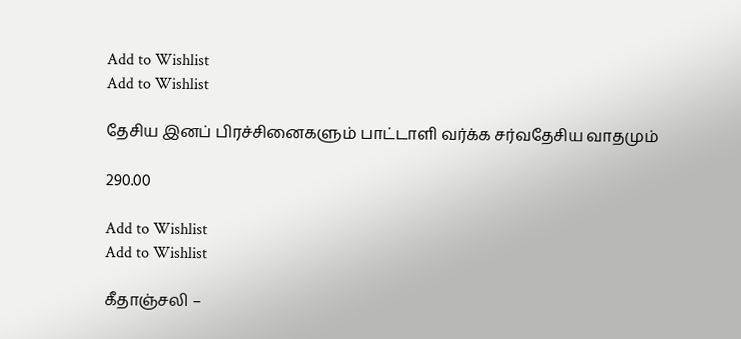Add to Wishlist
Add to Wishlist

தேசிய இனப் பிரச்சினைகளும் பாட்டாளி வர்க்க சர்வதேசிய வாதமும்

290.00

Add to Wishlist
Add to Wishlist

கீதாஞ்சலி –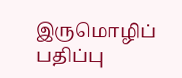இருமொழிப் பதிப்பு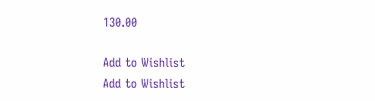130.00

Add to Wishlist
Add to Wishlist